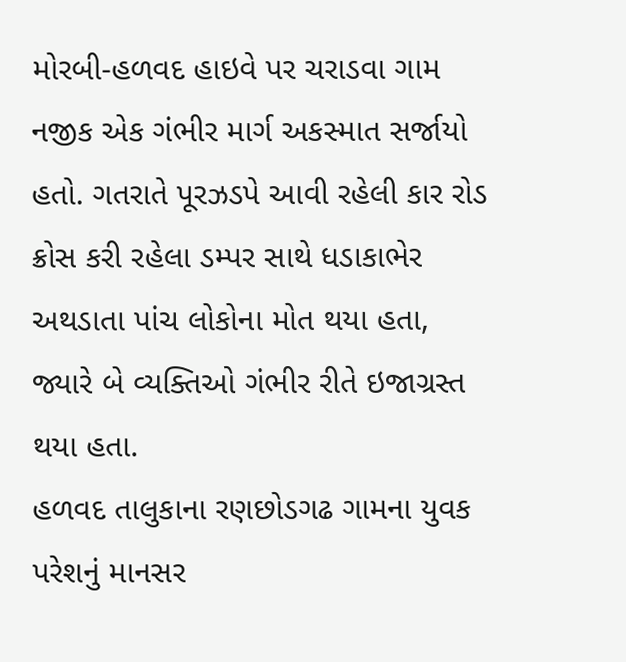મોરબી-હળવદ હાઇવે પર ચરાડવા ગામ નજીક એક ગંભીર માર્ગ અકસ્માત સર્જાયો હતો. ગતરાતે પૂરઝડપે આવી રહેલી કાર રોડ ક્રોસ કરી રહેલા ડમ્પર સાથે ધડાકાભેર અથડાતા પાંચ લોકોના મોત થયા હતા, જ્યારે બે વ્યક્તિઓ ગંભીર રીતે ઇજાગ્રસ્ત થયા હતા.
હળવદ તાલુકાના રણછોડગઢ ગામના યુવક પરેશનું માનસર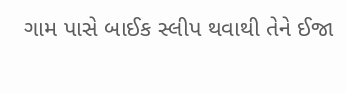ગામ પાસે બાઈક સ્લીપ થવાથી તેને ઈજા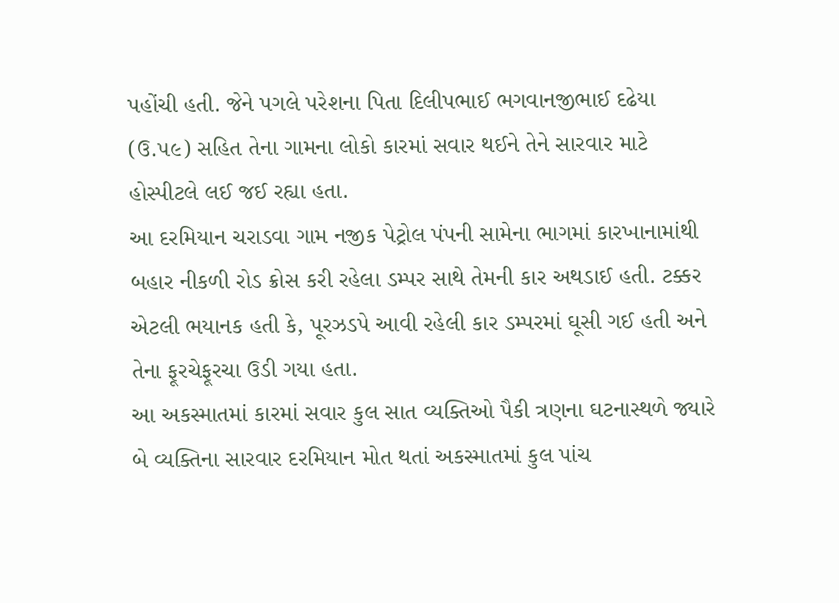પહોંચી હતી. જેને પગલે પરેશના પિતા દિલીપભાઈ ભગવાનજીભાઈ દઢેયા (ઉ.૫૯) સહિત તેના ગામના લોકો કારમાં સવાર થઈને તેને સારવાર માટે હોસ્પીટલે લઈ જઈ રહ્યા હતા.
આ દરમિયાન ચરાડવા ગામ નજીક પેટ્રોલ પંપની સામેના ભાગમાં કારખાનામાંથી બહાર નીકળી રોડ ક્રોસ કરી રહેલા ડમ્પર સાથે તેમની કાર અથડાઈ હતી. ટક્કર એટલી ભયાનક હતી કે, પૂરઝડપે આવી રહેલી કાર ડમ્પરમાં ઘૂસી ગઈ હતી અને તેના ફૂરચેફૂરચા ઉડી ગયા હતા.
આ અકસ્માતમાં કારમાં સવાર કુલ સાત વ્યક્તિઓ પૈકી ત્રણના ઘટનાસ્થળે જ્યારે બે વ્યક્તિના સારવાર દરમિયાન મોત થતાં અકસ્માતમાં કુલ પાંચ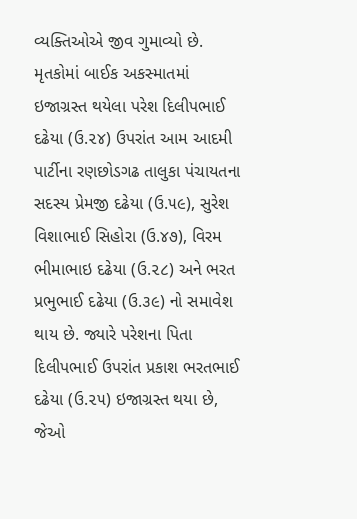વ્યક્તિઓએ જીવ ગુમાવ્યો છે. મૃતકોમાં બાઈક અકસ્માતમાં ઇજાગ્રસ્ત થયેલા પરેશ દિલીપભાઈ દઢેયા (ઉ.૨૪) ઉપરાંત આમ આદમી પાર્ટીના રણછોડગઢ તાલુકા પંચાયતના સદસ્ય પ્રેમજી દઢેયા (ઉ.૫૯), સુરેશ વિશાભાઈ સિહોરા (ઉ.૪૭), વિરમ ભીમાભાઇ દઢેયા (ઉ.૨૮) અને ભરત પ્રભુભાઈ દઢેયા (ઉ.૩૯) નો સમાવેશ થાય છે. જ્યારે પરેશના પિતા દિલીપભાઈ ઉપરાંત પ્રકાશ ભરતભાઈ દઢેયા (ઉ.૨૫) ઇજાગ્રસ્ત થયા છે, જેઓ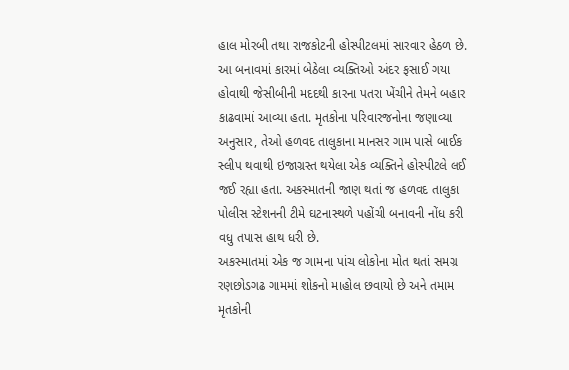હાલ મોરબી તથા રાજકોટની હોસ્પીટલમાં સારવાર હેઠળ છે.
આ બનાવમાં કારમાં બેઠેલા વ્યક્તિઓ અંદર ફસાઈ ગયા હોવાથી જેસીબીની મદદથી કારના પતરા ખેંચીને તેમને બહાર કાઢવામાં આવ્યા હતા. મૃતકોના પરિવારજનોના જણાવ્યા અનુસાર, તેઓ હળવદ તાલુકાના માનસર ગામ પાસે બાઈક સ્લીપ થવાથી ઇજાગ્રસ્ત થયેલા એક વ્યક્તિને હોસ્પીટલે લઈ જઈ રહ્યા હતા. અકસ્માતની જાણ થતાં જ હળવદ તાલુકા પોલીસ સ્ટેશનની ટીમે ઘટનાસ્થળે પહોંચી બનાવની નોંધ કરી વધુ તપાસ હાથ ધરી છે.
અકસ્માતમાં એક જ ગામના પાંચ લોકોના મોત થતાં સમગ્ર રણછોડગઢ ગામમાં શોકનો માહોલ છવાયો છે અને તમામ મૃતકોની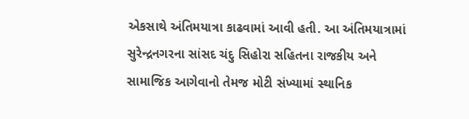એકસાથે અંતિમયાત્રા કાઢવામાં આવી હતી. આ અંતિમયાત્રામાં સુરેન્દ્રનગરના સાંસદ ચંદુ સિહોરા સહિતના રાજકીય અને સામાજિક આગેવાનો તેમજ મોટી સંખ્યામાં સ્થાનિક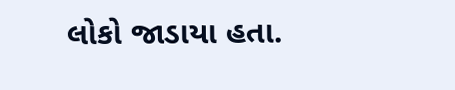લોકો જાડાયા હતા.